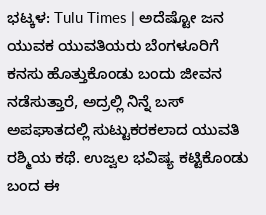ಭಟ್ಕಳ: Tulu Times | ಅದೆಷ್ಟೋ ಜನ ಯುವಕ ಯುವತಿಯರು ಬೆಂಗಳೂರಿಗೆ ಕನಸು ಹೊತ್ತುಕೊಂಡು ಬಂದು ಜೀವನ ನಡೆಸುತ್ತಾರೆ, ಅದ್ರಲ್ಲಿ ನಿನ್ನೆ ಬಸ್ ಅಪಘಾತದಲ್ಲಿ ಸುಟ್ಟುಕರಕಲಾದ ಯುವತಿ ರಶ್ಮಿಯ ಕಥೆ. ಉಜ್ವಲ ಭವಿಷ್ಯ ಕಟ್ಟಿಕೊಂಡು ಬಂದ ಈ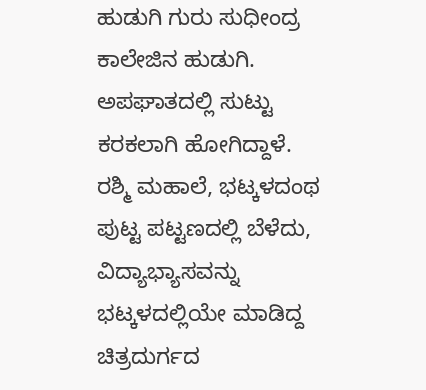ಹುಡುಗಿ ಗುರು ಸುಧೀಂದ್ರ ಕಾಲೇಜಿನ ಹುಡುಗಿ. ಅಪಘಾತದಲ್ಲಿ ಸುಟ್ಟು ಕರಕಲಾಗಿ ಹೋಗಿದ್ದಾಳೆ.
ರಶ್ಮಿ ಮಹಾಲೆ, ಭಟ್ಕಳದಂಥ ಪುಟ್ಟ ಪಟ್ಟಣದಲ್ಲಿ ಬೆಳೆದು, ವಿದ್ಯಾಭ್ಯಾಸವನ್ನು ಭಟ್ಕಳದಲ್ಲಿಯೇ ಮಾಡಿದ್ದ ಚಿತ್ರದುರ್ಗದ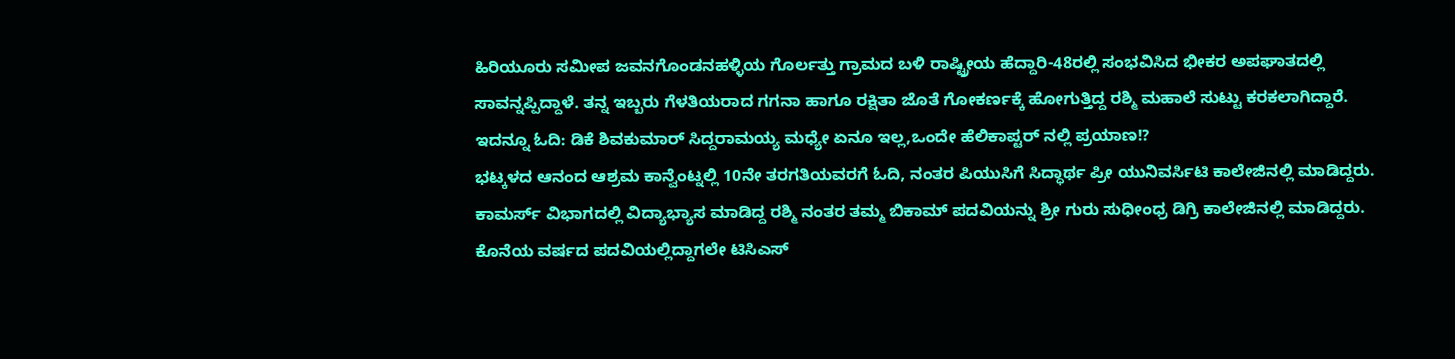ಹಿರಿಯೂರು ಸಮೀಪ ಜವನಗೊಂಡನಹಳ್ಳಿಯ ಗೊರ್ಲತ್ತು ಗ್ರಾಮದ ಬಳಿ ರಾಷ್ಟ್ರೀಯ ಹೆದ್ದಾರಿ-48ರಲ್ಲಿ ಸಂಭವಿಸಿದ ಭೀಕರ ಅಪಘಾತದಲ್ಲಿ ಸಾವನ್ನಪ್ಪಿದ್ದಾಳೆ. ತನ್ನ ಇಬ್ಬರು ಗೆಳತಿಯರಾದ ಗಗನಾ ಹಾಗೂ ರಕ್ಷಿತಾ ಜೊತೆ ಗೋಕರ್ಣಕ್ಕೆ ಹೋಗುತ್ತಿದ್ದ ರಶ್ಮಿ ಮಹಾಲೆ ಸುಟ್ಟು ಕರಕಲಾಗಿದ್ದಾರೆ.
ಇದನ್ನೂ ಓದಿ: ಡಿಕೆ ಶಿವಕುಮಾರ್ ಸಿದ್ದರಾಮಯ್ಯ ಮಧ್ಯೇ ಏನೂ ಇಲ್ಲ,ಒಂದೇ ಹೆಲಿಕಾಪ್ಟರ್ ನಲ್ಲಿ ಪ್ರಯಾಣ!?
ಭಟ್ಕಳದ ಆನಂದ ಆಶ್ರಮ ಕಾನ್ವೆಂಟ್ನಲ್ಲಿ 10ನೇ ತರಗತಿಯವರಗೆ ಓದಿ, ನಂತರ ಪಿಯುಸಿಗೆ ಸಿದ್ಧಾರ್ಥ ಪ್ರೀ ಯುನಿವರ್ಸಿಟಿ ಕಾಲೇಜಿನಲ್ಲಿ ಮಾಡಿದ್ದರು. ಕಾಮರ್ಸ್ ವಿಭಾಗದಲ್ಲಿ ವಿದ್ಯಾಭ್ಯಾಸ ಮಾಡಿದ್ದ ರಶ್ಮಿ ನಂತರ ತಮ್ಮ ಬಿಕಾಮ್ ಪದವಿಯನ್ನು ಶ್ರೀ ಗುರು ಸುಧೀಂಧ್ರ ಡಿಗ್ರಿ ಕಾಲೇಜಿನಲ್ಲಿ ಮಾಡಿದ್ದರು. ಕೊನೆಯ ವರ್ಷದ ಪದವಿಯಲ್ಲಿದ್ದಾಗಲೇ ಟಿಸಿಎಸ್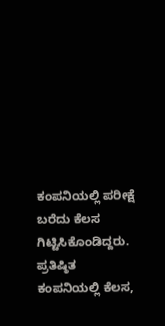ಕಂಪನಿಯಲ್ಲಿ ಪರೀಕ್ಷೆ ಬರೆದು ಕೆಲಸ ಗಿಟ್ಟಿಸಿಕೊಂಡಿದ್ದರು. ಪ್ರತಿಷ್ಠಿತ ಕಂಪನಿಯಲ್ಲಿ ಕೆಲಸ,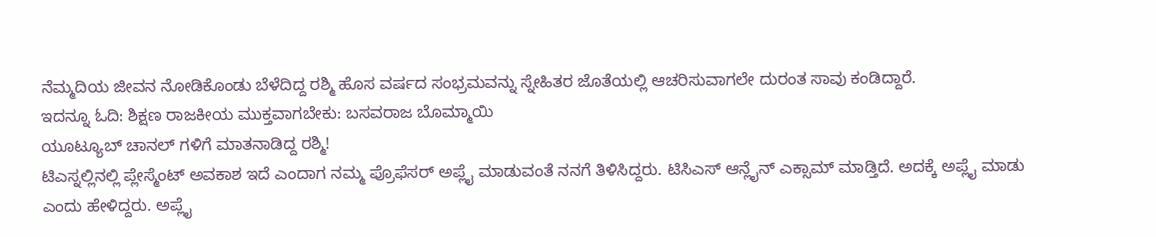ನೆಮ್ಮದಿಯ ಜೀವನ ನೋಡಿಕೊಂಡು ಬೆಳೆದಿದ್ದ ರಶ್ಮಿ ಹೊಸ ವರ್ಷದ ಸಂಭ್ರಮವನ್ನು ಸ್ನೇಹಿತರ ಜೊತೆಯಲ್ಲಿ ಆಚರಿಸುವಾಗಲೇ ದುರಂತ ಸಾವು ಕಂಡಿದ್ದಾರೆ.
ಇದನ್ನೂ ಓದಿ: ಶಿಕ್ಷಣ ರಾಜಕೀಯ ಮುಕ್ತವಾಗಬೇಕು: ಬಸವರಾಜ ಬೊಮ್ಮಾಯಿ
ಯೂಟ್ಯೂಬ್ ಚಾನಲ್ ಗಳಿಗೆ ಮಾತನಾಡಿದ್ದ ರಶ್ಮಿ!
ಟಿಎಸ್ನಲ್ಲಿನಲ್ಲಿ ಪ್ಲೇಸ್ಮೆಂಟ್ ಅವಕಾಶ ಇದೆ ಎಂದಾಗ ನಮ್ಮ ಪ್ರೊಫೆಸರ್ ಅಪ್ಲೈ ಮಾಡುವಂತೆ ನನಗೆ ತಿಳಿಸಿದ್ದರು. ಟಿಸಿಎಸ್ ಆನ್ಲೈನ್ ಎಕ್ಸಾಮ್ ಮಾಡ್ತಿದೆ. ಅದಕ್ಕೆ ಅಪ್ಲೈ ಮಾಡು ಎಂದು ಹೇಳಿದ್ದರು. ಅಪ್ಲೈ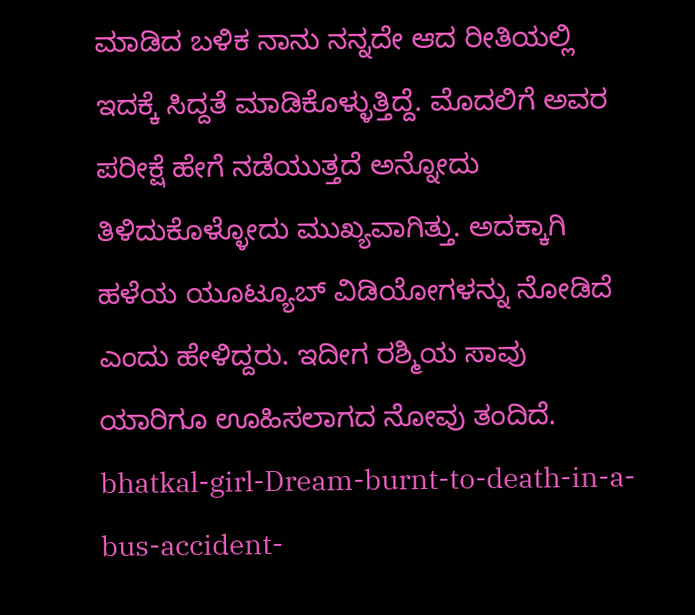ಮಾಡಿದ ಬಳಿಕ ನಾನು ನನ್ನದೇ ಆದ ರೀತಿಯಲ್ಲಿ ಇದಕ್ಕೆ ಸಿದ್ದತೆ ಮಾಡಿಕೊಳ್ಳುತ್ತಿದ್ದೆ. ಮೊದಲಿಗೆ ಅವರ ಪರೀಕ್ಷೆ ಹೇಗೆ ನಡೆಯುತ್ತದೆ ಅನ್ನೋದು ತಿಳಿದುಕೊಳ್ಳೋದು ಮುಖ್ಯವಾಗಿತ್ತು. ಅದಕ್ಕಾಗಿ ಹಳೆಯ ಯೂಟ್ಯೂಬ್ ವಿಡಿಯೋಗಳನ್ನು ನೋಡಿದೆ ಎಂದು ಹೇಳಿದ್ದರು. ಇದೀಗ ರಶ್ಮಿಯ ಸಾವು ಯಾರಿಗೂ ಊಹಿಸಲಾಗದ ನೋವು ತಂದಿದೆ.
bhatkal-girl-Dream-burnt-to-death-in-a-bus-accident-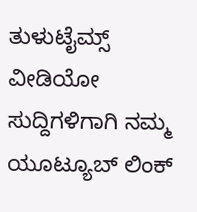ತುಳುಟೈಮ್ಸ್
ವೀಡಿಯೋ ಸುದ್ದಿಗಳಿಗಾಗಿ ನಮ್ಮ ಯೂಟ್ಯೂಬ್ ಲಿಂಕ್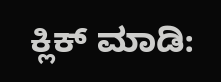ಕ್ಲಿಕ್ ಮಾಡಿ: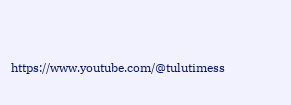https://www.youtube.com/@tulutimess